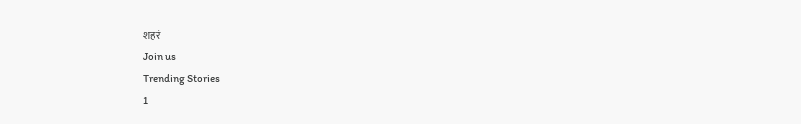शहरं
Join us
Trending Stories
1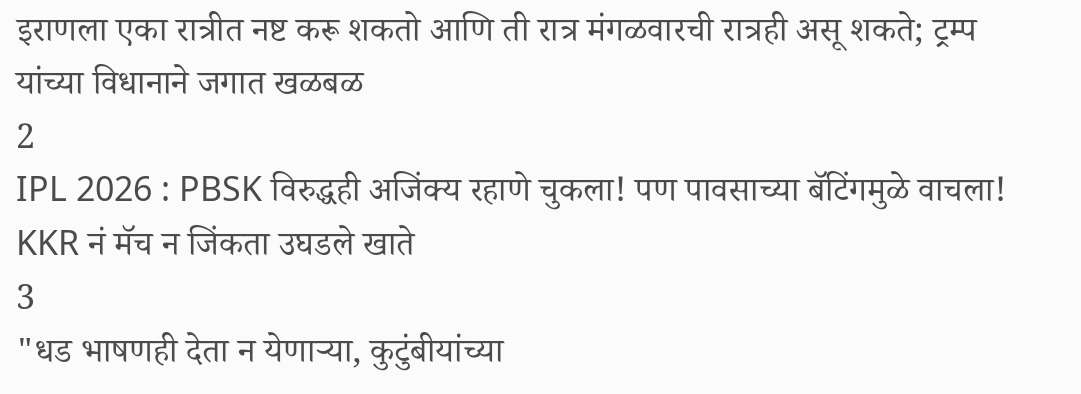इराणला एका रात्रीत नष्ट करू शकतो आणि ती रात्र मंगळवारची रात्रही असू शकते; ट्रम्प यांच्या विधानाने जगात खळबळ
2
IPL 2026 : PBSK विरुद्धही अजिंक्य रहाणे चुकला! पण पावसाच्या बॅटिंगमुळे वाचला! KKR नं मॅच न जिंकता उघडले खाते
3
"धड भाषणही देता न येणाऱ्या, कुटुंबीयांच्या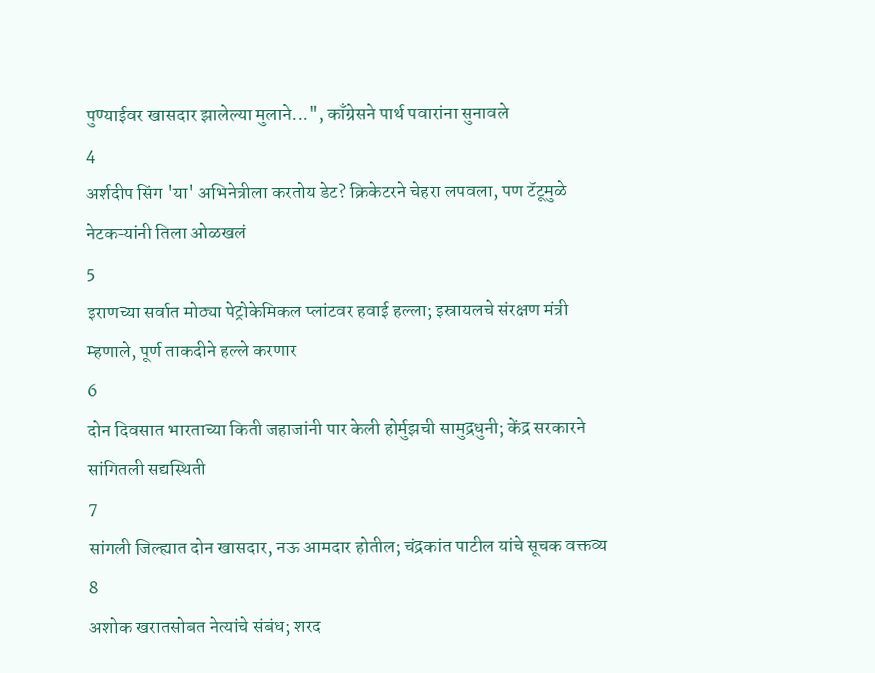पुण्याईवर खासदार झालेल्या मुलाने...", काँग्रेसने पार्थ पवारांना सुनावले
4
अर्शदीप सिंग 'या' अभिनेत्रीला करतोय डेट? क्रिकेटरने चेहरा लपवला, पण टॅटूमुळे नेटकऱ्यांनी तिला ओळखलं
5
इराणच्या सर्वात मोठ्या पेट्रोकेमिकल प्लांटवर हवाई हल्ला; इस्रायलचे संरक्षण मंत्री म्हणाले, पूर्ण ताकदीने हल्ले करणार
6
दोन दिवसात भारताच्या किती जहाजांनी पार केली होर्मुझची सामुद्रधुनी; केंद्र सरकारने सांगितली सद्यस्थिती
7
सांगली जिल्ह्यात दोन खासदार, नऊ आमदार होतील; चंद्रकांत पाटील यांचे सूचक वक्तव्य
8
अशोक खरातसोबत नेत्यांचे संबंध; शरद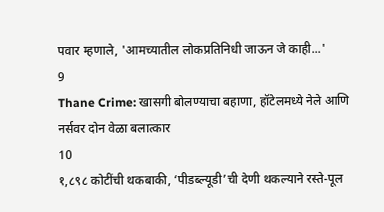पवार म्हणाले, 'आमच्यातील लोकप्रतिनिधी जाऊन जे काही...'
9
Thane Crime: खासगी बोलण्याचा बहाणा, हॉटेलमध्ये नेले आणि नर्सवर दोन वेळा बलात्कार
10
१,८९८ कोटींची थकबाकी, ‘पीडब्ल्यूडी’ची देणी थकल्याने रस्ते-पूल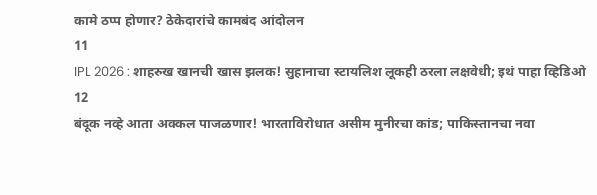कामे ठप्प होणार? ठेकेदारांचे कामबंद आंदोलन
11
IPL 2026 : शाहरुख खानची खास झलक! सुहानाचा स्टायलिश लूकही ठरला लक्षवेधी; इथं पाहा व्हिडिओ
12
बंदूक नव्हे आता अक्कल पाजळणार! भारताविरोधात असीम मुनीरचा कांड; पाकिस्तानचा नवा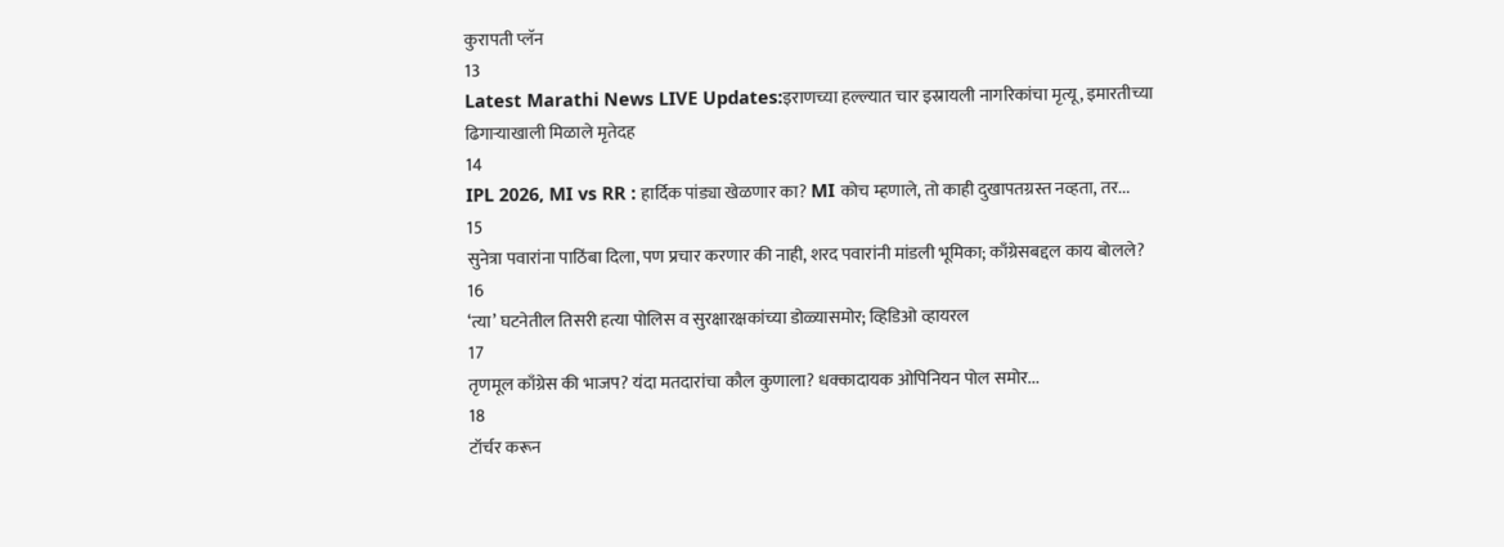कुरापती प्लॅन
13
Latest Marathi News LIVE Updates:इराणच्या हल्ल्यात चार इस्रायली नागरिकांचा मृत्यू, इमारतीच्या ढिगाऱ्याखाली मिळाले मृतेदह
14
IPL 2026, MI vs RR : हार्दिक पांड्या खेळणार का? MI कोच म्हणाले, तो काही दुखापतग्रस्त नव्हता, तर...
15
सुनेत्रा पवारांना पाठिंबा दिला, पण प्रचार करणार की नाही, शरद पवारांनी मांडली भूमिका; काँग्रेसबद्दल काय बोलले?
16
‘त्या’ घटनेतील तिसरी हत्या पोलिस व सुरक्षारक्षकांच्या डोळ्यासमोर; व्हिडिओ व्हायरल
17
तृणमूल काँग्रेस की भाजप? यंदा मतदारांचा कौल कुणाला? धक्कादायक ओपिनियन पोल समोर...
18
टॉर्चर करून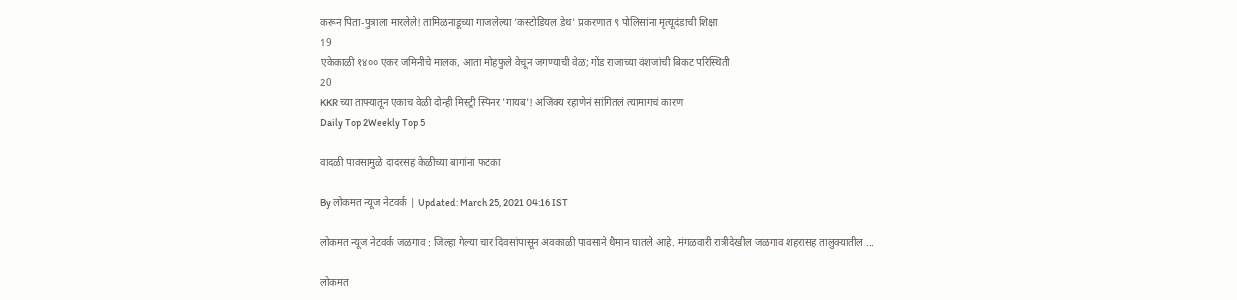करून पिता-पुत्राला मारलेले! तामिळनाडूच्या गाजलेल्या 'कस्टोडियल डेथ' प्रकरणात ९ पोलिसांना मृत्यूदंडाची शिक्षा
19
एकेकाळी १४०० एकर जमिनीचे मालक, आता मोहफुले वेचून जगण्याची वेळ; गोंड राजाच्या वंशजांची बिकट परिस्थिती
20
KKR च्या ताफ्यातून एकाच वेळी दोन्ही मिस्ट्री स्पिनर 'गायब'! अजिंक्य रहाणेनं सांगितलं त्यामागचं कारण
Daily Top 2Weekly Top 5

वादळी पावसामुळे दादरसह केळीच्या बागांना फटका

By लोकमत न्यूज नेटवर्क | Updated: March 25, 2021 04:16 IST

लोकमत न्यूज नेटवर्क जळगाव : जिल्हा गेल्या चार दिवसांपासून अवकाळी पावसाने थैमान घातले आहे. मंगळवारी रात्रीदेखील जळगाव शहरासह तालुक्यातील ...

लोकमत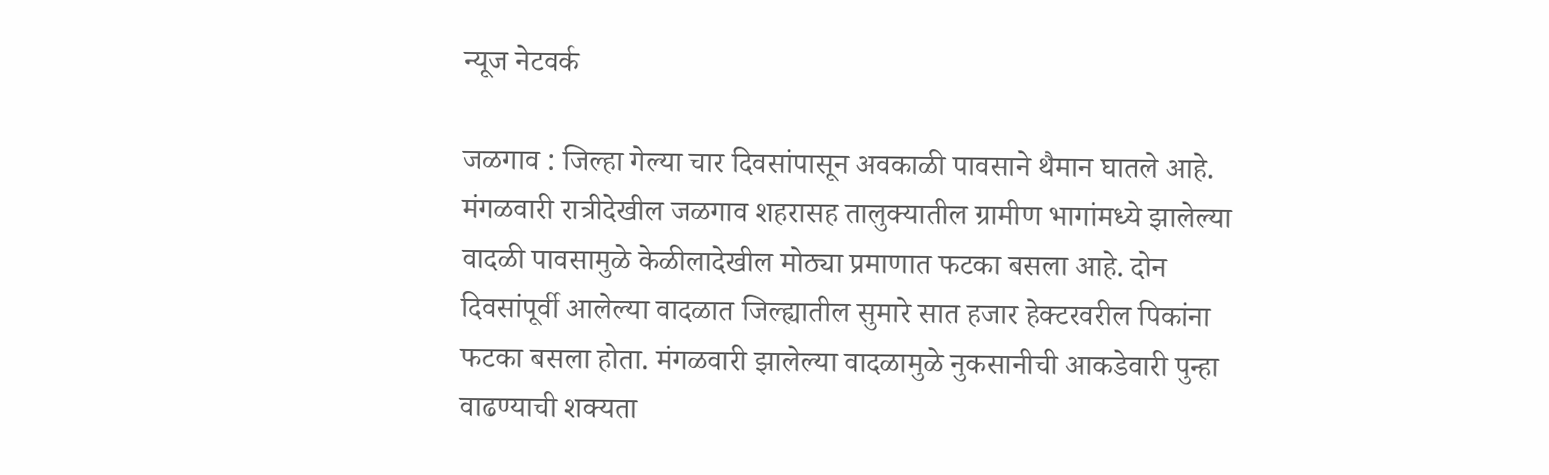न्यूज नेटवर्क

जळगाव : जिल्हा गेल्या चार दिवसांपासून अवकाळी पावसाने थैमान घातले आहे. मंगळवारी रात्रीदेखील जळगाव शहरासह तालुक्यातील ग्रामीण भागांमध्ये झालेल्या वादळी पावसामुळे केळीलादेखील मोठ्या प्रमाणात फटका बसला आहे. दोन दिवसांपूर्वी आलेल्या वादळात जिल्ह्यातील सुमारे सात हजार हेक्टरवरील पिकांना फटका बसला होता. मंगळवारी झालेल्या वादळामुळे नुकसानीची आकडेवारी पुन्हा वाढण्याची शक्यता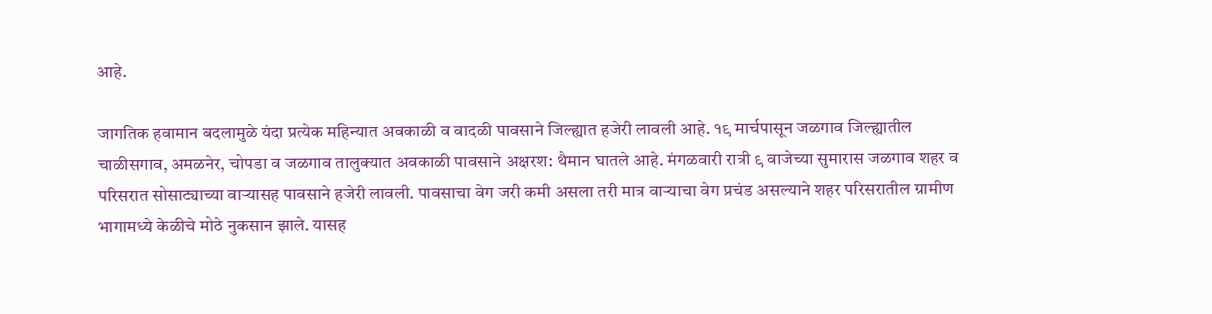आहे.

जागतिक हवामान बदलामुळे यंदा प्रत्येक महिन्यात अवकाळी व वादळी पावसाने जिल्ह्यात हजेरी लावली आहे. १९ मार्चपासून जळगाव जिल्ह्यातील चाळीसगाव, अमळनेर, चोपडा व जळगाव तालुक्यात अवकाळी पावसाने अक्षरश: थैमान घातले आहे. मंगळवारी रात्री ९ वाजेच्या सुमारास जळगाव शहर व परिसरात सोसाट्याच्या वाऱ्यासह पावसाने हजेरी लावली. पावसाचा वेग जरी कमी असला तरी मात्र वाऱ्याचा वेग प्रचंड असल्याने शहर परिसरातील ग्रामीण भागामध्ये केळीचे मोठे नुकसान झाले. यासह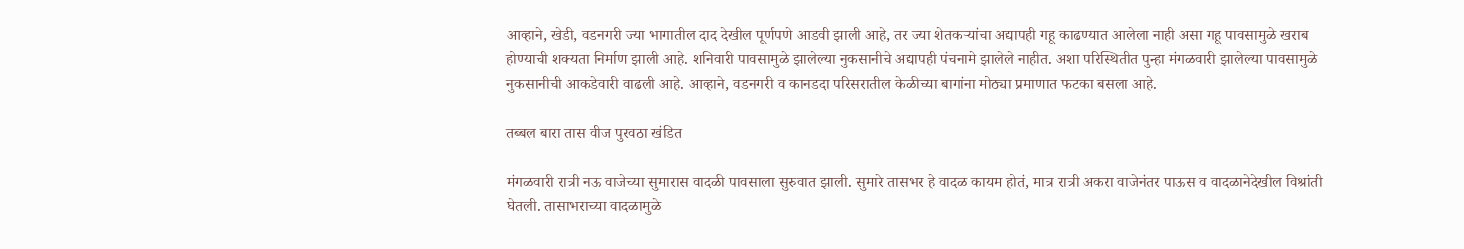आव्हाने, खेडी, वडनगरी ज्या भागातील दाद देखील पूर्णपणे आडवी झाली आहे, तर ज्या शेतकऱ्यांचा अद्यापही गहू काढण्यात आलेला नाही असा गहू पावसामुळे खराब होण्याची शक्यता निर्माण झाली आहे. शनिवारी पावसामुळे झालेल्या नुकसानीचे अद्यापही पंचनामे झालेले नाहीत. अशा परिस्थितीत पुन्हा मंगळवारी झालेल्या पावसामुळे नुकसानीची आकडेवारी वाढली आहे. आव्हाने, वडनगरी व कानडदा परिसरातील केळीच्या बागांना मोठ्या प्रमाणात फटका बसला आहे.

तब्बल बारा तास वीज पुरवठा खंडित

मंगळवारी रात्री नऊ वाजेच्या सुमारास वादळी पावसाला सुरुवात झाली. सुमारे तासभर हे वादळ कायम होतं, मात्र रात्री अकरा वाजेनंतर पाऊस व वादळानेदेखील विश्रांती घेतली. तासाभराच्या वादळामुळे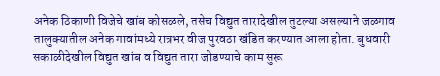अनेक ठिकाणी विजेचे खांब कोसळले, तसेच विद्युत तारादेखील तुटल्या असल्याने जळगाव तालुक्यातील अनेक गावांमध्ये रात्रभर वीज पुरवठा खंडित करण्यात आला होता. बुधवारी सकाळीदेखील विद्युत खांब व विद्युत तारा जोडण्याचे काम सुरू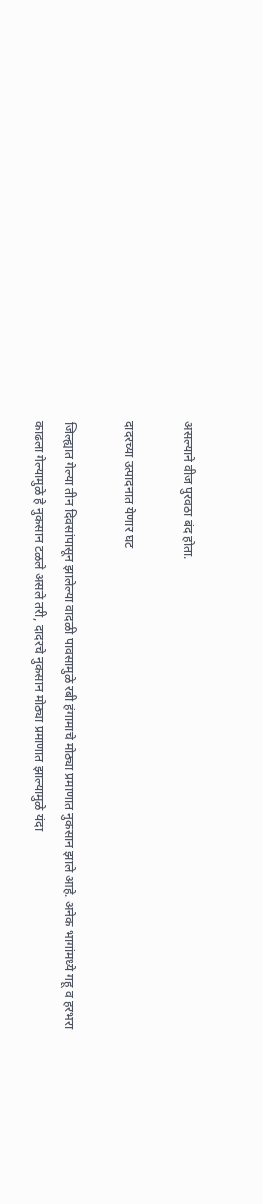असल्याने वीज पुरवठा बंद होता.

दादरच्या उत्पादनात येणार घट

जिल्ह्यात गेल्या तीन दिवसांपासून झालेल्या वादळी पावसामुळे रबी हंगामाचे मोठ्या प्रमाणात नुकसान झाले आहे. अनेक भागांमध्ये गहू व हरभरा काढला गेल्यामुळे हे नुकसान टळले असले तरी, दादरचे नुकसान मोठ्या प्रमाणात झाल्यामुळे यंदा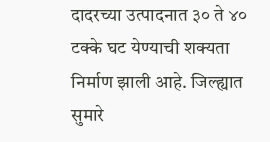दादरच्या उत्पादनात ३० ते ४० टक्के घट येण्याची शक्यता निर्माण झाली आहे. जिल्ह्यात सुमारे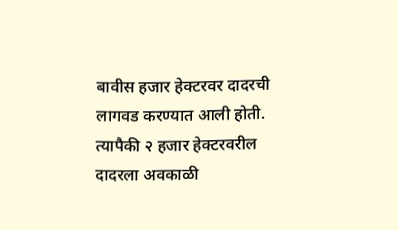बावीस हजार हेक्टरवर दादरची लागवड करण्यात आली होती. त्यापैकी २ हजार हेक्‍टरवरील दादरला अवकाळी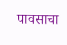पावसाचा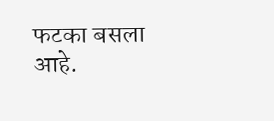फटका बसला आहे.